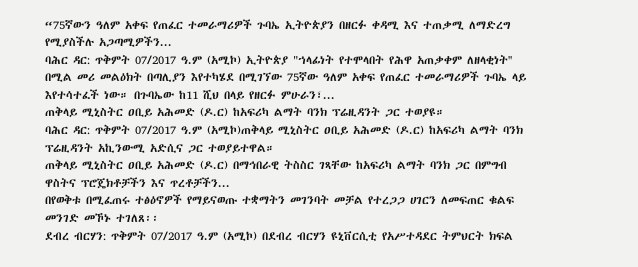“75ኛውን ዓለም አቀፍ የጠፈር ተመራማሪዎች ጉባኤ ኢትዮጵያን በዘርፉ ቀዳሚ እና ተጠቃሚ ለማድረግ የሚያስችሉ አጋጣሚዎችን...
ባሕር ዳር: ጥቅምት 07/2017 ዓ.ም (አሚኮ) ኢትዮጵያ "ኀላፊነት የተሞላበት የሕዋ አጠቃቀም ለዘላቂነት'' በሚል መሪ መልዕክት በጣሊያን እየተካሄደ በሚገኘው 75ኛው ዓለም አቀፍ የጠፈር ተመራማሪዎች ጉባኤ ላይ እየተሳተፈች ነው። በጉባኤው ከ11 ሺህ በላይ የዘርፉ ምሁራን፣...
ጠቅላይ ሚኒስትር ዐቢይ አሕመድ (ዶ.ር) ከአፍሪካ ልማት ባንክ ፕሬዚዳንት ጋር ተወያዩ።
ባሕር ዳር: ጥቅምት 07/2017 ዓ.ም (አሚኮ)ጠቅላይ ሚኒስትር ዐቢይ አሕመድ (ዶ.ር) ከአፍሪካ ልማት ባንክ ፕሬዚዳንት አኪንውሚ አድሲና ጋር ተወያይተዋል።
ጠቅላይ ሚኒስትር ዐቢይ አሕመድ (ዶ.ር) በማኅበራዊ ትስስር ገጻቸው ከአፍሪካ ልማት ባንክ ጋር በምግብ ዋስትና ፕሮጄክቶቻችን እና ጥረቶቻችን...
በየወቅቱ በሚፈጠሩ ተፅዕኖዎች የማይናወጡ ተቋማትን መገንባት መቻል የተረጋጋ ሀገርን ለመፍጠር ቁልፍ መንገድ መኾኑ ተገለጸ፡፡
ደብረ ብርሃን: ጥቅምት 07/2017 ዓ.ም (አሚኮ) በደብረ ብርሃን ዩኒቨርሲቲ የአሥተዳደር ትምህርት ክፍል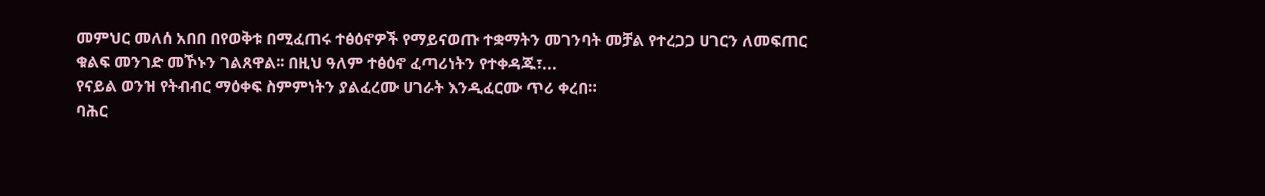መምህር መለሰ አበበ በየወቅቱ በሚፈጠሩ ተፅዕኖዎች የማይናወጡ ተቋማትን መገንባት መቻል የተረጋጋ ሀገርን ለመፍጠር ቁልፍ መንገድ መኾኑን ገልጸዋል፡፡ በዚህ ዓለም ተፅዕኖ ፈጣሪነትን የተቀዳጁ፣...
የናይል ወንዝ የትብብር ማዕቀፍ ስምምነትን ያልፈረሙ ሀገራት እንዲፈርሙ ጥሪ ቀረበ።
ባሕር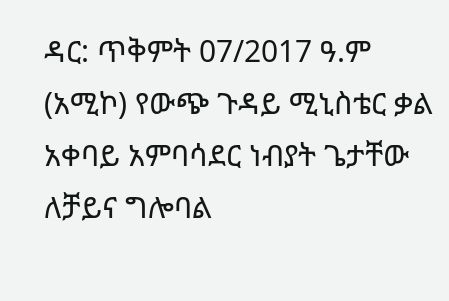ዳር: ጥቅምት 07/2017 ዓ.ም (አሚኮ) የውጭ ጉዳይ ሚኒስቴር ቃል አቀባይ አምባሳደር ነብያት ጌታቸው ለቻይና ግሎባል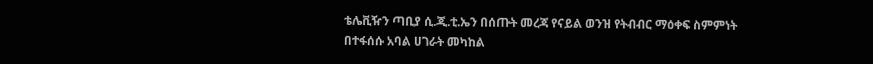ቴሌቪዥን ጣቢያ ሲ.ጂ.ቲ.ኤን በሰጡት መረጃ የናይል ወንዝ የትብብር ማዕቀፍ ስምምነት በተፋሰሱ አባል ሀገራት መካከል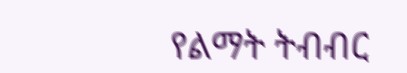የልማት ትብብር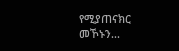የሚያጠናክር መኾኑን...